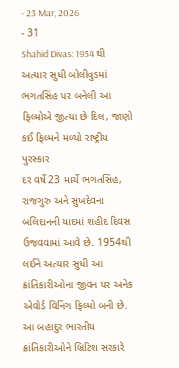- 23 Mar, 2026
- 31
Shahid Divas: 1954 થી અત્યાર સુધી બોલીવુડમાં ભગતસિંહ પર બનેલી આ ફિલ્મોએ જીત્યા છે દિલ, જાણો કઈ ફિલ્મને મળ્યો રાષ્ટ્રીય પુરસ્કાર
દર વર્ષે 23 માર્ચે ભગતસિંહ, રાજગુરુ અને સુખદેવના બલિદાનની યાદમાં શહીદ દિવસ ઉજવવામાં આવે છે. 1954થી લઈને અત્યાર સુધી આ ક્રાંતિકારીઓના જીવન પર અનેક એવોર્ડ વિનિંગ ફિલ્મો બની છે. આ બહાદુર ભારતીય ક્રાંતિકારીઓને બ્રિટિશ સરકારે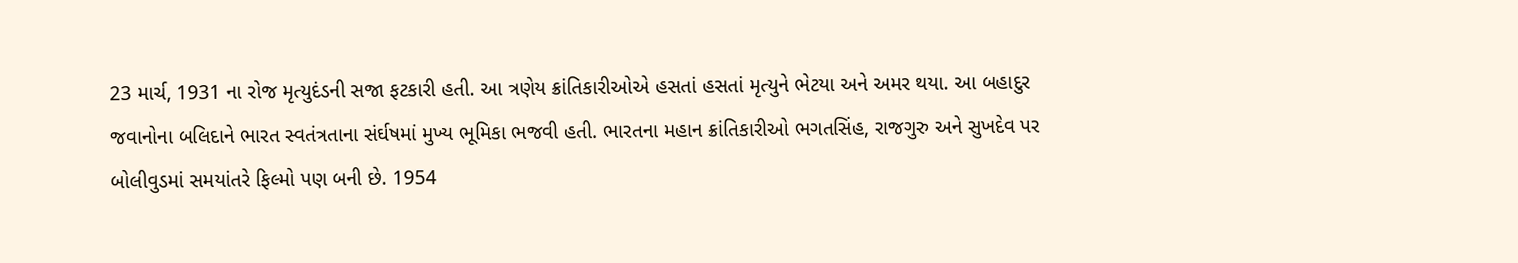23 માર્ચ, 1931 ના રોજ મૃત્યુદંડની સજા ફટકારી હતી. આ ત્રણેય ક્રાંતિકારીઓએ હસતાં હસતાં મૃત્યુને ભેટયા અને અમર થયા. આ બહાદુર જવાનોના બલિદાને ભારત સ્વતંત્રતાના સંર્ઘષમાં મુખ્ય ભૂમિકા ભજવી હતી. ભારતના મહાન ક્રાંતિકારીઓ ભગતસિંહ, રાજગુરુ અને સુખદેવ પર બોલીવુડમાં સમયાંતરે ફિલ્મો પણ બની છે. 1954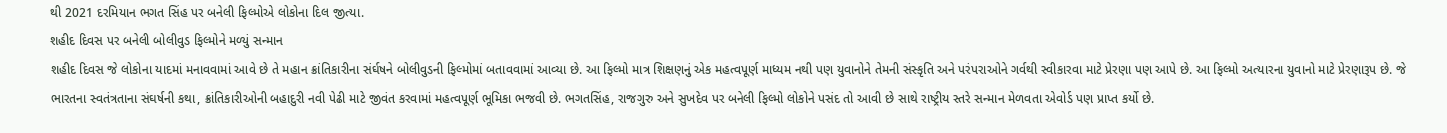થી 2021 દરમિયાન ભગત સિંહ પર બનેલી ફિલ્મોએ લોકોના દિલ જીત્યા.
શહીદ દિવસ પર બનેલી બોલીવુડ ફિલ્મોને મળ્યું સન્માન
શહીદ દિવસ જે લોકોના યાદમાં મનાવવામાં આવે છે તે મહાન ક્રાંતિકારીના સંર્ઘષને બોલીવુડની ફિલ્મોમાં બતાવવામાં આવ્યા છે. આ ફિલ્મો માત્ર શિક્ષણનું એક મહત્વપૂર્ણ માધ્યમ નથી પણ યુવાનોને તેમની સંસ્કૃતિ અને પરંપરાઓને ગર્વથી સ્વીકારવા માટે પ્રેરણા પણ આપે છે. આ ફિલ્મો અત્યારના યુવાનો માટે પ્રેરણારૂપ છે. જે ભારતના સ્વતંત્રતાના સંઘર્ષની કથા, ક્રાંતિકારીઓની બહાદુરી નવી પેઢી માટે જીવંત કરવામાં મહત્વપૂર્ણ ભૂમિકા ભજવી છે. ભગતસિંહ, રાજગુરુ અને સુખદેવ પર બનેલી ફિલ્મો લોકોને પસંદ તો આવી છે સાથે રાષ્ટ્રીય સ્તરે સન્માન મેળવતા એવોર્ડ પણ પ્રાપ્ત કર્યો છે.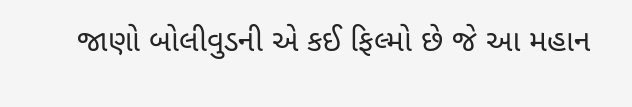જાણો બોલીવુડની એ કઈ ફિલ્મો છે જે આ મહાન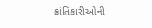ક્રાંતિકારીઓની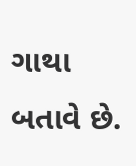ગાથા બતાવે છે.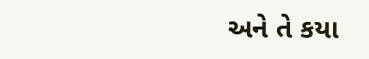અને તે કયા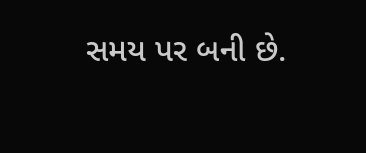સમય પર બની છે.